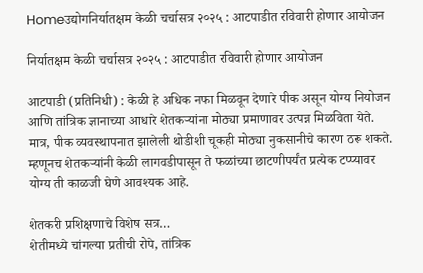Homeउद्योगनिर्यातक्षम केळी चर्चासत्र २०२५ : आटपाडीत रविवारी होणार आयोजन

निर्यातक्षम केळी चर्चासत्र २०२५ : आटपाडीत रविवारी होणार आयोजन

आटपाडी (प्रतिनिधी) : केळी हे अधिक नफा मिळवून देणारे पीक असून योग्य नियोजन आणि तांत्रिक ज्ञानाच्या आधारे शेतकऱ्यांना मोठ्या प्रमाणावर उत्पन्न मिळविता येते. मात्र, पीक व्यवस्थापनात झालेली थोडीशी चूकही मोठ्या नुकसानीचे कारण ठरू शकते. म्हणूनच शेतकऱ्यांनी केळी लागवडीपासून ते फळांच्या छाटणीपर्यंत प्रत्येक टप्प्यावर योग्य ती काळजी घेणे आवश्यक आहे.

शेतकरी प्रशिक्षणाचे विशेष सत्र…
शेतीमध्ये चांगल्या प्रतीची रोपे, तांत्रिक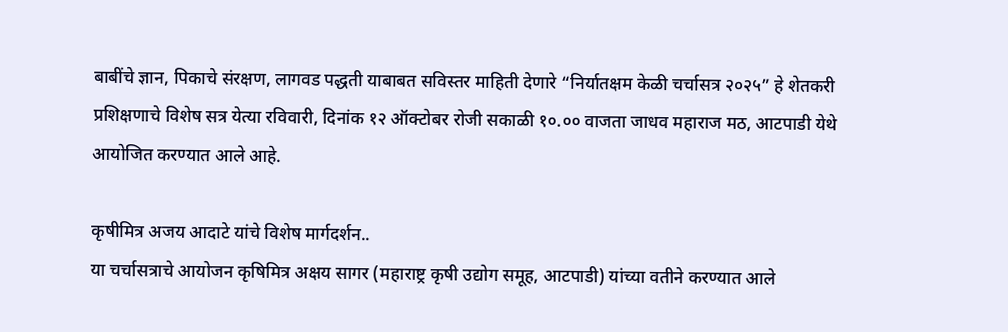बाबींचे ज्ञान, पिकाचे संरक्षण, लागवड पद्धती याबाबत सविस्तर माहिती देणारे “निर्यातक्षम केळी चर्चासत्र २०२५” हे शेतकरी प्रशिक्षणाचे विशेष सत्र येत्या रविवारी, दिनांक १२ ऑक्टोबर रोजी सकाळी १०.०० वाजता जाधव महाराज मठ, आटपाडी येथे आयोजित करण्यात आले आहे.

कृषीमित्र अजय आदाटे यांचे विशेष मार्गदर्शन..
या चर्चासत्राचे आयोजन कृषिमित्र अक्षय सागर (महाराष्ट्र कृषी उद्योग समूह, आटपाडी) यांच्या वतीने करण्यात आले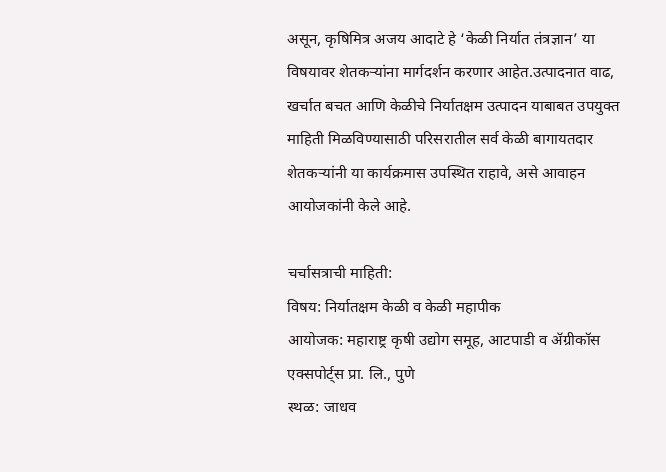असून, कृषिमित्र अजय आदाटे हे ‘केळी निर्यात तंत्रज्ञान’ या विषयावर शेतकऱ्यांना मार्गदर्शन करणार आहेत.उत्पादनात वाढ, खर्चात बचत आणि केळीचे निर्यातक्षम उत्पादन याबाबत उपयुक्त माहिती मिळविण्यासाठी परिसरातील सर्व केळी बागायतदार शेतकऱ्यांनी या कार्यक्रमास उपस्थित राहावे, असे आवाहन आयोजकांनी केले आहे.

चर्चासत्राची माहिती:
विषय: निर्यातक्षम केळी व केळी महापीक
आयोजक: महाराष्ट्र कृषी उद्योग समूह, आटपाडी व ॲग्रीकॉस एक्सपोर्ट्स प्रा. लि., पुणे
स्थळ: जाधव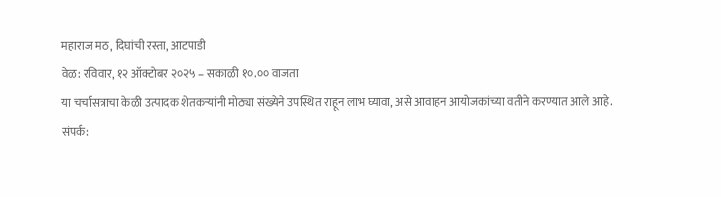महाराज मठ, दिघांची रस्ता, आटपाडी
वेळ: रविवार, १२ ऑक्टोबर २०२५ – सकाळी १०.०० वाजता
या चर्चासत्राचा केळी उत्पादक शेतकऱ्यांनी मोठ्या संख्येने उपस्थित राहून लाभ घ्यावा, असे आवाहन आयोजकांच्या वतीने करण्यात आले आहे.
संपर्क: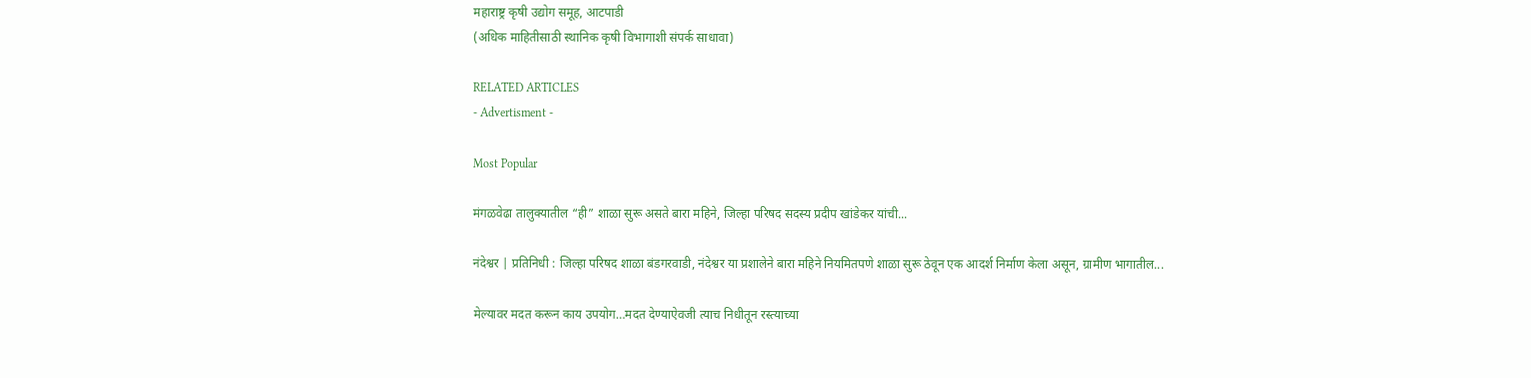महाराष्ट्र कृषी उद्योग समूह, आटपाडी
(अधिक माहितीसाठी स्थानिक कृषी विभागाशी संपर्क साधावा)

RELATED ARTICLES
- Advertisment -

Most Popular

मंगळवेढा तालुक्यातील “ही” शाळा सुरू असते बारा महिने, जिल्हा परिषद सदस्य प्रदीप खांडेकर यांची...

नंदेश्वर | प्रतिनिधी : जिल्हा परिषद शाळा बंडगरवाडी, नंदेश्वर या प्रशालेने बारा महिने नियमितपणे शाळा सुरू ठेवून एक आदर्श निर्माण केला असून, ग्रामीण भागातील...

मेल्यावर मदत करून काय उपयोग…मदत देण्याऐवजी त्याच निधीतून रस्त्याच्या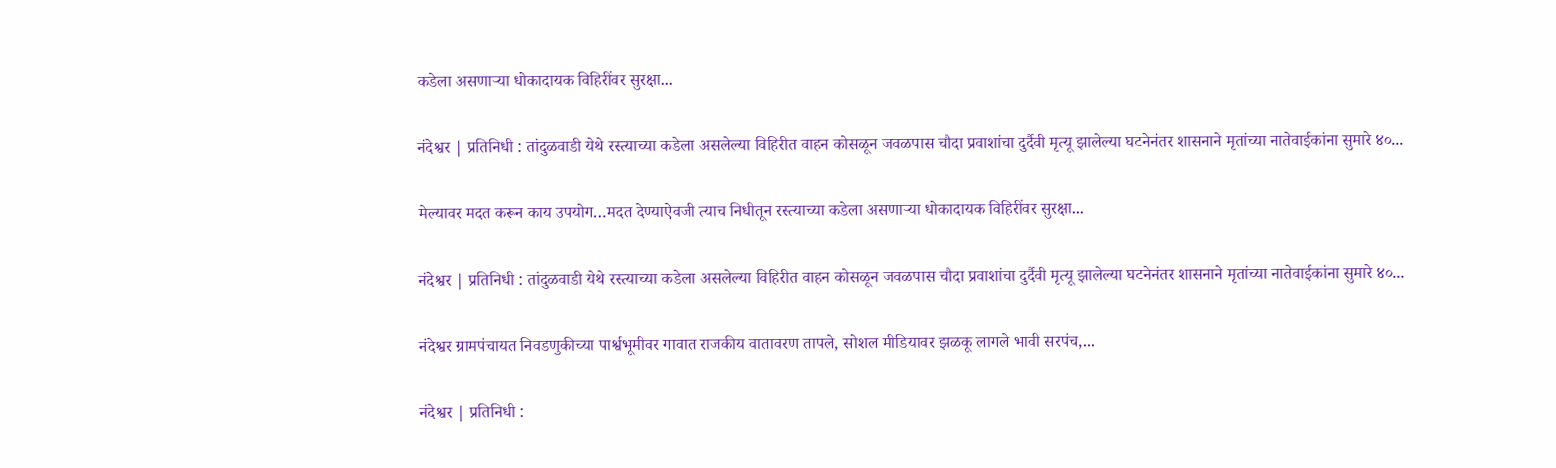कडेला असणाऱ्या धोकादायक विहिरींवर सुरक्षा...

नंदेश्वर | प्रतिनिधी : तांदुळवाडी येथे रस्त्याच्या कडेला असलेल्या विहिरीत वाहन कोसळून जवळपास चौदा प्रवाशांचा दुर्दैवी मृत्यू झालेल्या घटनेनंतर शासनाने मृतांच्या नातेवाईकांना सुमारे ४०...

मेल्यावर मदत करून काय उपयोग…मदत देण्याऐवजी त्याच निधीतून रस्त्याच्या कडेला असणाऱ्या धोकादायक विहिरींवर सुरक्षा...

नंदेश्वर | प्रतिनिधी : तांदुळवाडी येथे रस्त्याच्या कडेला असलेल्या विहिरीत वाहन कोसळून जवळपास चौदा प्रवाशांचा दुर्दैवी मृत्यू झालेल्या घटनेनंतर शासनाने मृतांच्या नातेवाईकांना सुमारे ४०...

नंदेश्वर ग्रामपंचायत निवडणुकीच्या पार्श्वभूमीवर गावात राजकीय वातावरण तापले, सोशल मीडियावर झळकू लागले भावी सरपंच,...

नंदेश्वर | प्रतिनिधी :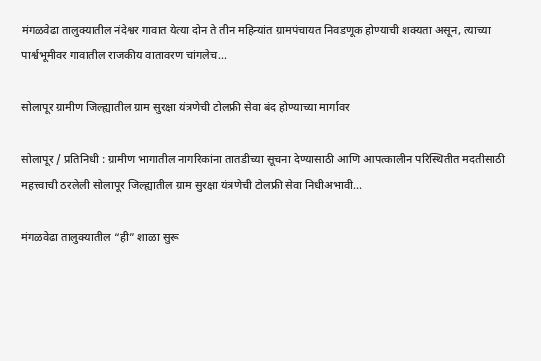मंगळवेढा तालुक्यातील नंदेश्वर गावात येत्या दोन ते तीन महिन्यांत ग्रामपंचायत निवडणूक होण्याची शक्यता असून, त्याच्या पार्श्वभूमीवर गावातील राजकीय वातावरण चांगलेच...

सोलापूर ग्रामीण जिल्ह्यातील ग्राम सुरक्षा यंत्रणेची टोलफ्री सेवा बंद होण्याच्या मार्गावर

सोलापूर / प्रतिनिधी : ग्रामीण भागातील नागरिकांना तातडीच्या सूचना देण्यासाठी आणि आपत्कालीन परिस्थितीत मदतीसाठी महत्त्वाची ठरलेली सोलापूर जिल्ह्यातील ग्राम सुरक्षा यंत्रणेची टोलफ्री सेवा निधीअभावी...

मंगळवेढा तालुक्यातील “ही” शाळा सुरू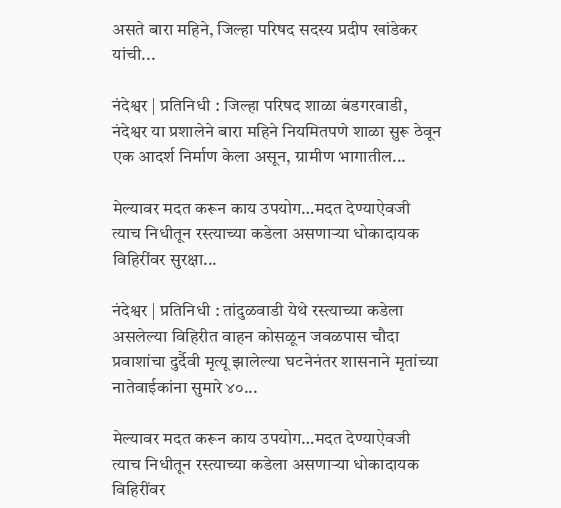असते बारा महिने, जिल्हा परिषद सदस्य प्रदीप खांडेकर यांची...

नंदेश्वर | प्रतिनिधी : जिल्हा परिषद शाळा बंडगरवाडी, नंदेश्वर या प्रशालेने बारा महिने नियमितपणे शाळा सुरू ठेवून एक आदर्श निर्माण केला असून, ग्रामीण भागातील...

मेल्यावर मदत करून काय उपयोग…मदत देण्याऐवजी त्याच निधीतून रस्त्याच्या कडेला असणाऱ्या धोकादायक विहिरींवर सुरक्षा...

नंदेश्वर | प्रतिनिधी : तांदुळवाडी येथे रस्त्याच्या कडेला असलेल्या विहिरीत वाहन कोसळून जवळपास चौदा प्रवाशांचा दुर्दैवी मृत्यू झालेल्या घटनेनंतर शासनाने मृतांच्या नातेवाईकांना सुमारे ४०...

मेल्यावर मदत करून काय उपयोग…मदत देण्याऐवजी त्याच निधीतून रस्त्याच्या कडेला असणाऱ्या धोकादायक विहिरींवर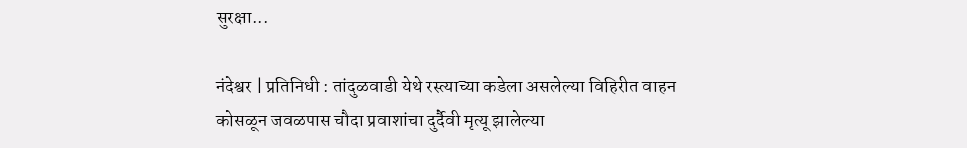सुरक्षा...

नंदेश्वर | प्रतिनिधी : तांदुळवाडी येथे रस्त्याच्या कडेला असलेल्या विहिरीत वाहन कोसळून जवळपास चौदा प्रवाशांचा दुर्दैवी मृत्यू झालेल्या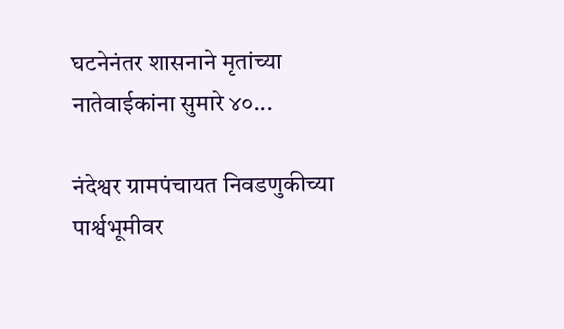घटनेनंतर शासनाने मृतांच्या नातेवाईकांना सुमारे ४०...

नंदेश्वर ग्रामपंचायत निवडणुकीच्या पार्श्वभूमीवर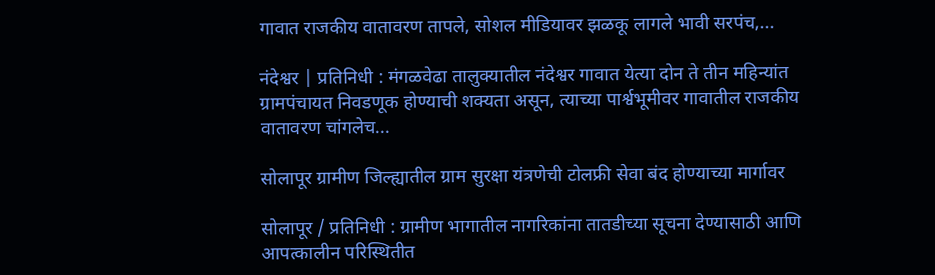गावात राजकीय वातावरण तापले, सोशल मीडियावर झळकू लागले भावी सरपंच,...

नंदेश्वर | प्रतिनिधी : मंगळवेढा तालुक्यातील नंदेश्वर गावात येत्या दोन ते तीन महिन्यांत ग्रामपंचायत निवडणूक होण्याची शक्यता असून, त्याच्या पार्श्वभूमीवर गावातील राजकीय वातावरण चांगलेच...

सोलापूर ग्रामीण जिल्ह्यातील ग्राम सुरक्षा यंत्रणेची टोलफ्री सेवा बंद होण्याच्या मार्गावर

सोलापूर / प्रतिनिधी : ग्रामीण भागातील नागरिकांना तातडीच्या सूचना देण्यासाठी आणि आपत्कालीन परिस्थितीत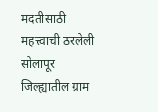मदतीसाठी महत्त्वाची ठरलेली सोलापूर जिल्ह्यातील ग्राम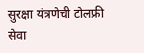सुरक्षा यंत्रणेची टोलफ्री सेवा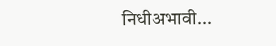निधीअभावी...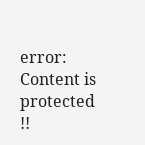error: Content is protected !!